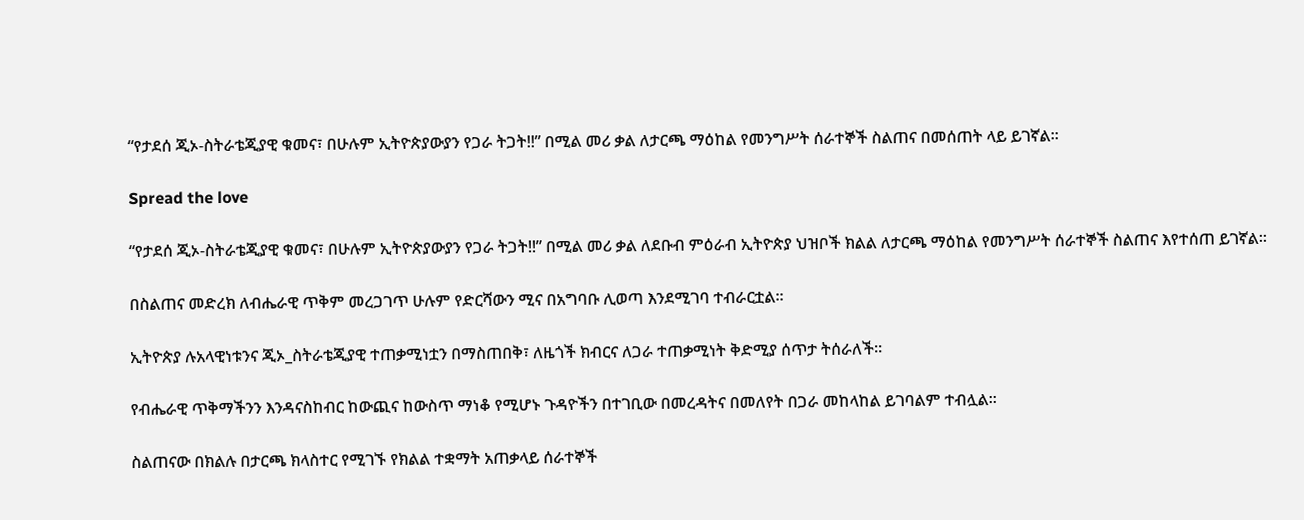“የታደሰ ጂኦ-ስትራቴጂያዊ ቁመና፣ በሁሉም ኢትዮጵያውያን የጋራ ትጋት!!” በሚል መሪ ቃል ለታርጫ ማዕከል የመንግሥት ሰራተኞች ስልጠና በመሰጠት ላይ ይገኛል።

Spread the love

“የታደሰ ጂኦ-ስትራቴጂያዊ ቁመና፣ በሁሉም ኢትዮጵያውያን የጋራ ትጋት!!” በሚል መሪ ቃል ለደቡብ ምዕራብ ኢትዮጵያ ህዝቦች ክልል ለታርጫ ማዕከል የመንግሥት ሰራተኞች ስልጠና እየተሰጠ ይገኛል።

በስልጠና መድረክ ለብሔራዊ ጥቅም መረጋገጥ ሁሉም የድርሻውን ሚና በአግባቡ ሊወጣ እንደሚገባ ተብራርቷል።

ኢትዮጵያ ሉአላዊነቱንና ጂኦ_ስትራቴጂያዊ ተጠቃሚነቷን በማስጠበቅ፣ ለዜጎች ክብርና ለጋራ ተጠቃሚነት ቅድሚያ ሰጥታ ትሰራለች።

የብሔራዊ ጥቅማችንን እንዳናስከብር ከውጪና ከውስጥ ማነቆ የሚሆኑ ጉዳዮችን በተገቢው በመረዳትና በመለየት በጋራ መከላከል ይገባልም ተብሏል።

ስልጠናው በክልሉ በታርጫ ክላስተር የሚገኙ የክልል ተቋማት አጠቃላይ ሰራተኞች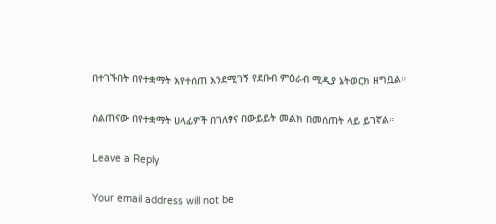በተገኙበት በየተቋማት እየተሰጠ እንደሚገኝ የደቡብ ምዕራብ ሚዲያ ኔትወርክ ዘግቧል።

ስልጠናው በየተቋማት ሀላፊዎች በገለፃና በውይይት መልክ በመሰጠት ላይ ይገኛል።

Leave a Reply

Your email address will not be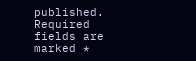published. Required fields are marked *